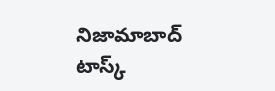నిజామాబాద్ టాస్క్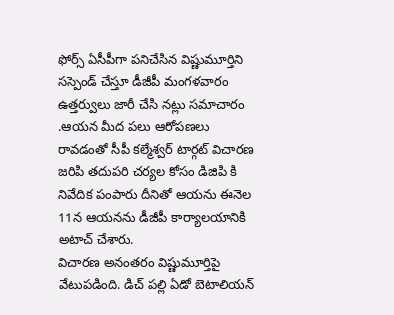ఫోర్స్ ఏసీపీగా పనిచేసిన విష్ణుమూర్తిని సస్పెండ్ చేస్తూ డీజీపీ మంగళవారం ఉత్తర్వులు జారీ చేసి నట్లు సమాచారం .ఆయన మీద పలు ఆరోపణలు రావడంతో సీపీ కల్మేశ్వర్ టార్గట్ విచారణ జరిపి తదుపరి చర్యల కోసం డిజిపి కి నివేదిక పంపారు దీనితో ఆయను ఈనెల 11న ఆయనను డీజీపీ కార్యాలయానికి అటాచ్ చేశారు.
విచారణ అనంతరం విష్ణుమూర్తిపై వేటుపడింది. డిచ్ పల్లి ఏడో బెటాలియన్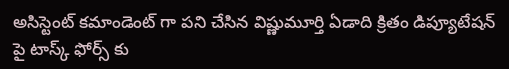అసిస్టెంట్ కమాండెంట్ గా పని చేసిన విష్ణుమూర్తి ఏడాది క్రితం డిప్యూటేషన్ పై టాస్క్ ఫోర్స్ కు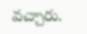వచ్చారు.